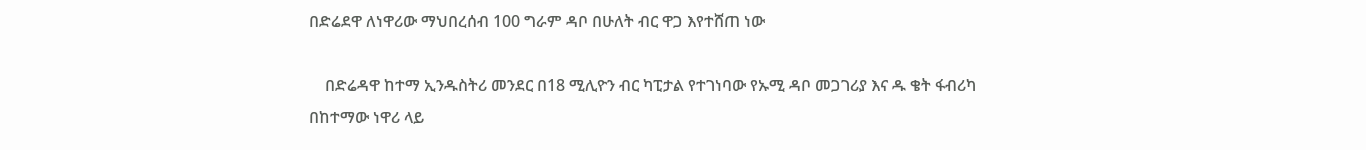በድሬደዋ ለነዋሪው ማህበረሰብ 100 ግራም ዳቦ በሁለት ብር ዋጋ እየተሸጠ ነው

    በድሬዳዋ ከተማ ኢንዱስትሪ መንደር በ18 ሚሊዮን ብር ካፒታል የተገነባው የኡሚ ዳቦ መጋገሪያ እና ዱ ቄት ፋብሪካ በከተማው ነዋሪ ላይ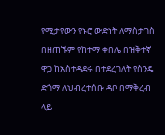የሚታየውን የኑሮ ውድነት ለማስታገስ በዘጠኙም የከተማ ቀበሌ በዝቅተኛ ዋጋ ከአስተዳደሩ በተደረገለት የስንዴ ድጎማ ለህብረተሰቡ ዳቦ በማቅረብ ላይ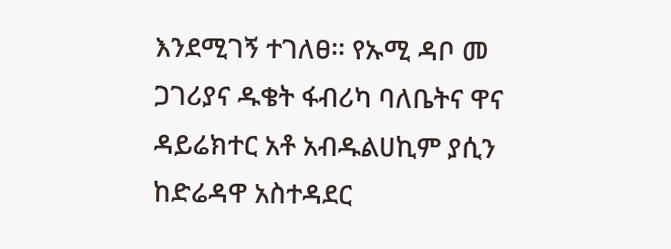እንደሚገኝ ተገለፀ፡፡ የኡሚ ዳቦ መ ጋገሪያና ዱቄት ፋብሪካ ባለቤትና ዋና ዳይሬክተር አቶ አብዱልሀኪም ያሲን ከድሬዳዋ አስተዳደር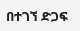በተገኘ ድጋፍ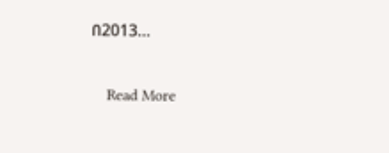በ2013…

    Read More